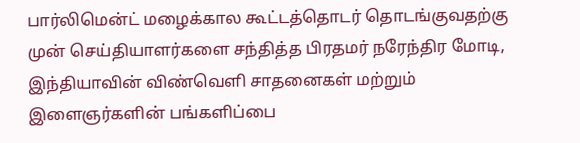பார்லிமென்ட் மழைக்கால கூட்டத்தொடர் தொடங்குவதற்கு முன் செய்தியாளர்களை சந்தித்த பிரதமர் நரேந்திர மோடி, இந்தியாவின் விண்வெளி சாதனைகள் மற்றும் இளைஞர்களின் பங்களிப்பை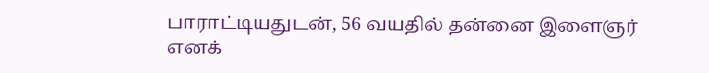பாராட்டியதுடன், 56 வயதில் தன்னை இளைஞர் எனக்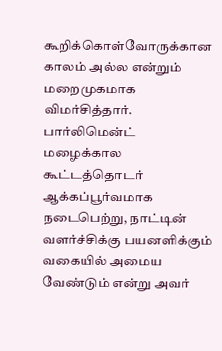கூறிக்கொள்வோருக்கான காலம் அல்ல என்றும் மறைமுகமாக விமர்சித்தார்.
பார்லிமென்ட் மழைக்கால கூட்டத்தொடர் ஆக்கப்பூர்வமாக நடைபெற்று, நாட்டின் வளர்ச்சிக்கு பயனளிக்கும் வகையில் அமைய வேண்டும் என்று அவர்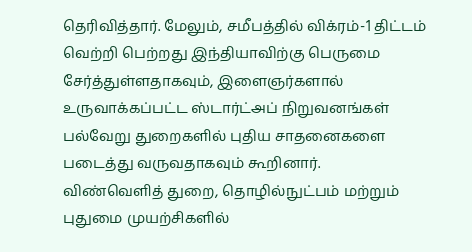தெரிவித்தார். மேலும், சமீபத்தில் விக்ரம்-1 திட்டம் வெற்றி பெற்றது இந்தியாவிற்கு பெருமை சேர்த்துள்ளதாகவும், இளைஞர்களால் உருவாக்கப்பட்ட ஸ்டார்ட்அப் நிறுவனங்கள் பல்வேறு துறைகளில் புதிய சாதனைகளை படைத்து வருவதாகவும் கூறினார்.
விண்வெளித் துறை, தொழில்நுட்பம் மற்றும் புதுமை முயற்சிகளில்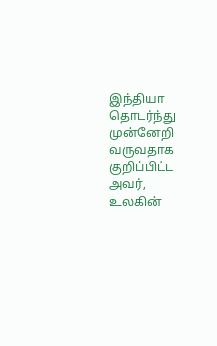இந்தியா தொடர்ந்து முன்னேறி வருவதாக குறிப்பிட்ட அவர், உலகின்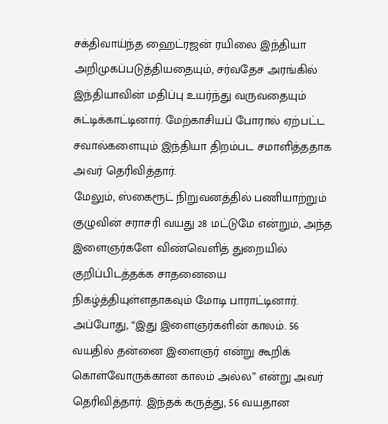சக்திவாய்ந்த ஹைட்ரஜன் ரயிலை இந்தியா அறிமுகப்படுத்தியதையும், சர்வதேச அரங்கில் இந்தியாவின் மதிப்பு உயர்ந்து வருவதையும் சுட்டிக்காட்டினார். மேற்காசியப் போரால் ஏற்பட்ட சவால்களையும் இந்தியா திறம்பட சமாளித்ததாக அவர் தெரிவித்தார்.
மேலும், ஸ்கைரூட் நிறுவனத்தில் பணியாற்றும் குழுவின் சராசரி வயது 28 மட்டுமே என்றும், அந்த இளைஞர்களே விண்வெளித் துறையில் குறிப்பிடத்தக்க சாதனையை நிகழ்த்தியுள்ளதாகவும் மோடி பாராட்டினார்.
அப்போது, “இது இளைஞர்களின் காலம். 56 வயதில் தன்னை இளைஞர் என்று கூறிக் கொள்வோருக்கான காலம் அல்ல” என்று அவர் தெரிவித்தார். இந்தக் கருத்து, 56 வயதான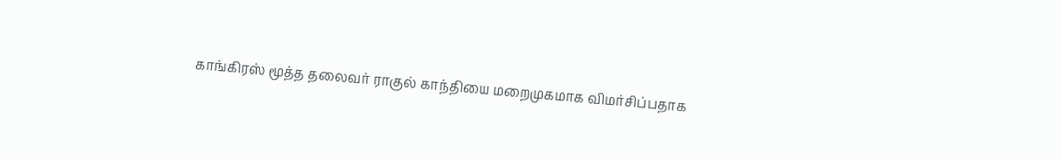காங்கிரஸ் மூத்த தலைவர் ராகுல் காந்தியை மறைமுகமாக விமர்சிப்பதாக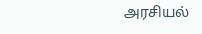அரசியல்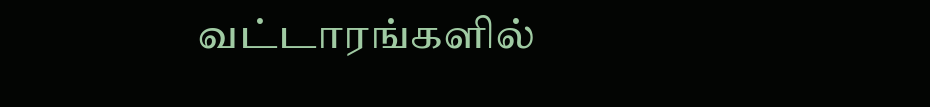வட்டாரங்களில்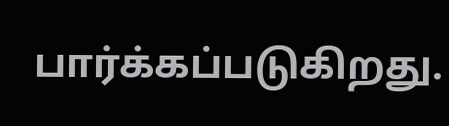பார்க்கப்படுகிறது.